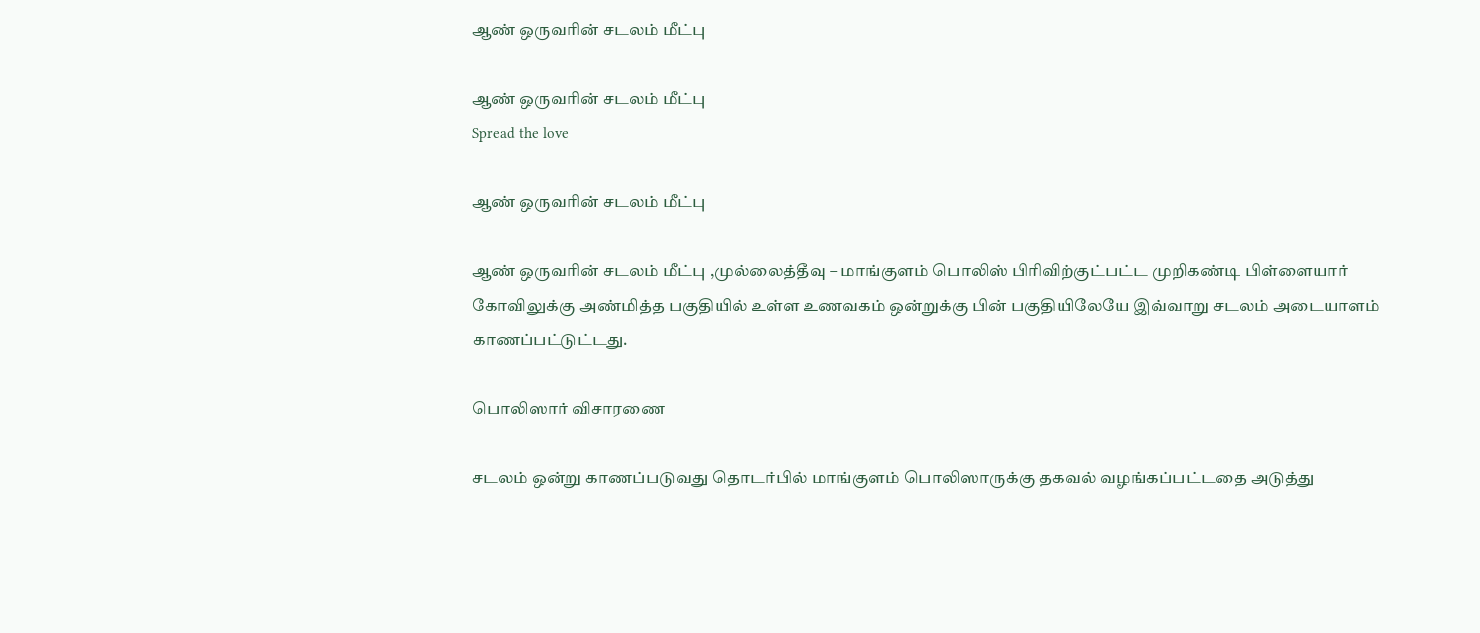ஆண் ஒருவரின் சடலம் மீட்பு

ஆண் ஒருவரின் சடலம் மீட்பு
Spread the love

ஆண் ஒருவரின் சடலம் மீட்பு

ஆண் ஒருவரின் சடலம் மீட்பு ,முல்லைத்தீவு – மாங்குளம் பொலிஸ் பிரிவிற்குட்பட்ட முறிகண்டி பிள்ளையார் கோவிலுக்கு அண்மித்த பகுதியில் உள்ள உணவகம் ஒன்றுக்கு பின் பகுதியிலேயே இவ்வாறு சடலம் அடையாளம் காணப்பட்டுட்டது.

பொலிஸார் விசாரணை

சடலம் ஒன்று காணப்படுவது தொடர்பில் மாங்குளம் பொலிஸாருக்கு தகவல் வழங்கப்பட்டதை அடுத்து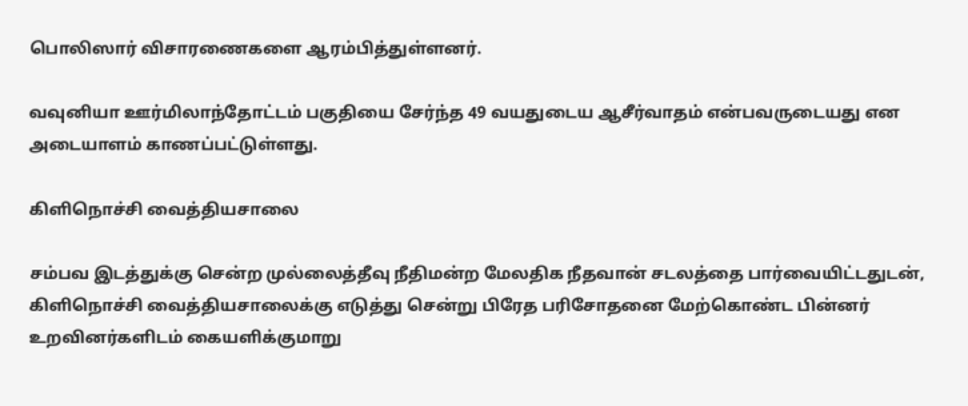பொலிஸார் விசாரணைகளை ஆரம்பித்துள்ளனர்.

வவுனியா ஊர்மிலாந்தோட்டம் பகுதியை சேர்ந்த 49 வயதுடைய ஆசீர்வாதம் என்பவருடையது என அடையாளம் காணப்பட்டுள்ளது.

கிளிநொச்சி வைத்தியசாலை

சம்பவ இடத்துக்கு சென்ற முல்லைத்தீவு நீதிமன்ற மேலதிக நீதவான் சடலத்தை பார்வையிட்டதுடன், கிளிநொச்சி வைத்தியசாலைக்கு எடுத்து சென்று பிரேத பரிசோதனை மேற்கொண்ட பின்னர் உறவினர்களிடம் கையளிக்குமாறு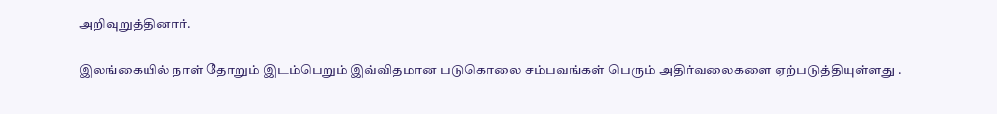அறிவுறுத்தினார்.

இலங்கையில் நாள் தோறும் இடம்பெறும் இவ்விதமான படுகொலை சம்பவங்கள் பெரும் அதிர்வலைகளை ஏற்படுத்தியுள்ளது .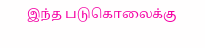இந்த படுகொலைக்கு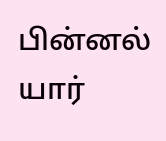பின்னல் யார்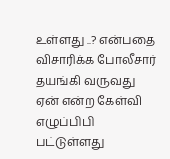உள்ளது ..? என்பதை விசாரிக்க போலீசார் தயங்கி வருவது ஏன் என்ற கேள்வி எழுப்பிபி பட்டுள்ளது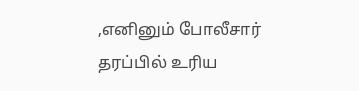,எனினும் போலீசார் தரப்பில் உரிய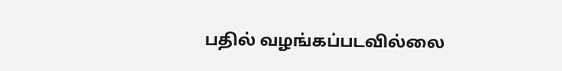பதில் வழங்கப்படவில்லை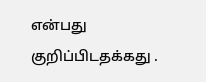என்பது குறிப்பிடதக்கது .